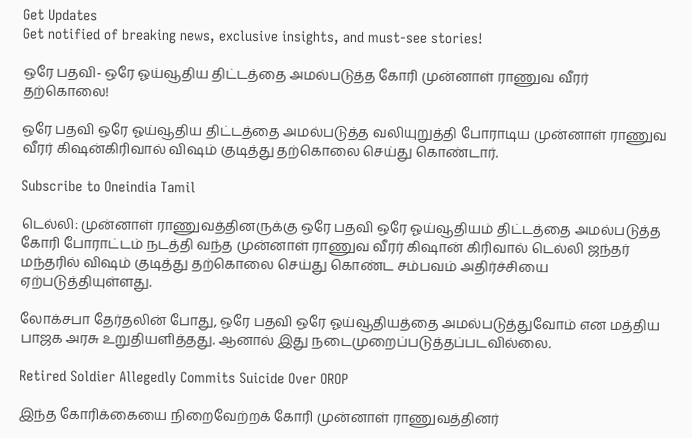Get Updates
Get notified of breaking news, exclusive insights, and must-see stories!

ஒரே பதவி- ஒரே ஓய்வூதிய திட்டத்தை அமல்படுத்த கோரி முன்னாள் ராணுவ வீரர் தற்கொலை!

ஒரே பதவி ஒரே ஓய்வூதிய திட்டத்தை அமல்படுத்த வலியுறுத்தி போராடிய முன்னாள் ராணுவ வீரர் கிஷன்கிரிவால் விஷம் குடித்து தற்கொலை செய்து கொண்டார்.

Subscribe to Oneindia Tamil

டெல்லி: முன்னாள் ராணுவத்தினருக்கு ஒரே பதவி ஒரே ஓய்வூதியம் திட்டத்தை அமல்படுத்த கோரி போராட்டம் நடத்தி வந்த முன்னாள் ராணுவ வீரர் கிஷான் கிரிவால் டெல்லி ஜந்தர் மந்தரில் விஷம் குடித்து தற்கொலை செய்து கொண்ட சம்பவம் அதிர்ச்சியை ஏற்படுத்தியுள்ளது.

லோக்சபா தேர்தலின் போது, ஒரே பதவி ஒரே ஓய்வூதியத்தை அமல்படுத்துவோம் என மத்திய பாஜக அரசு உறுதியளித்தது. ஆனால் இது நடைமுறைப்படுத்தப்படவில்லை.

Retired Soldier Allegedly Commits Suicide Over OROP

இந்த கோரிக்கையை நிறைவேற்றக் கோரி முன்னாள் ராணுவத்தினர்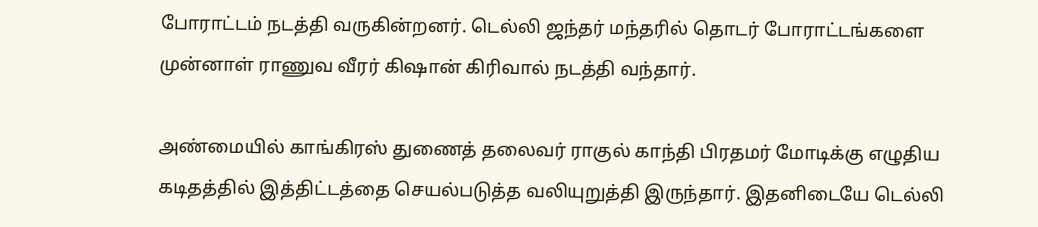போராட்டம் நடத்தி வருகின்றனர். டெல்லி ஜந்தர் மந்தரில் தொடர் போராட்டங்களை முன்னாள் ராணுவ வீரர் கிஷான் கிரிவால் நடத்தி வந்தார்.

அண்மையில் காங்கிரஸ் துணைத் தலைவர் ராகுல் காந்தி பிரதமர் மோடிக்கு எழுதிய கடிதத்தில் இத்திட்டத்தை செயல்படுத்த வலியுறுத்தி இருந்தார். இதனிடையே டெல்லி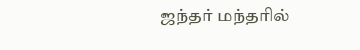ஜந்தர் மந்தரில்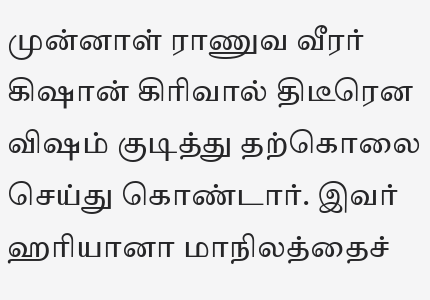முன்னாள் ராணுவ வீரர் கிஷான் கிரிவால் திடீரென விஷம் குடித்து தற்கொலை செய்து கொண்டார். இவர் ஹரியானா மாநிலத்தைச்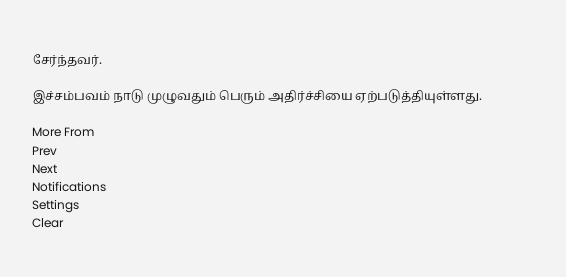சேர்ந்தவர்.

இச்சம்பவம் நாடு முழுவதும் பெரும் அதிர்ச்சியை ஏற்படுத்தியுள்ளது.

More From
Prev
Next
Notifications
Settings
Clear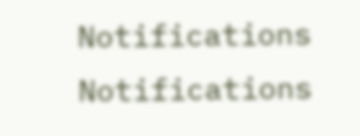Notifications
Notifications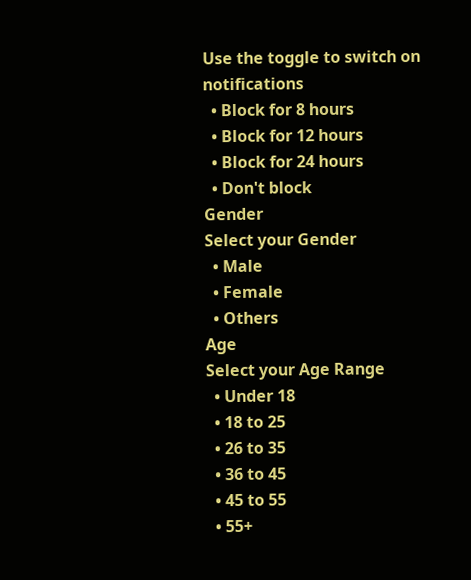Use the toggle to switch on notifications
  • Block for 8 hours
  • Block for 12 hours
  • Block for 24 hours
  • Don't block
Gender
Select your Gender
  • Male
  • Female
  • Others
Age
Select your Age Range
  • Under 18
  • 18 to 25
  • 26 to 35
  • 36 to 45
  • 45 to 55
  • 55+